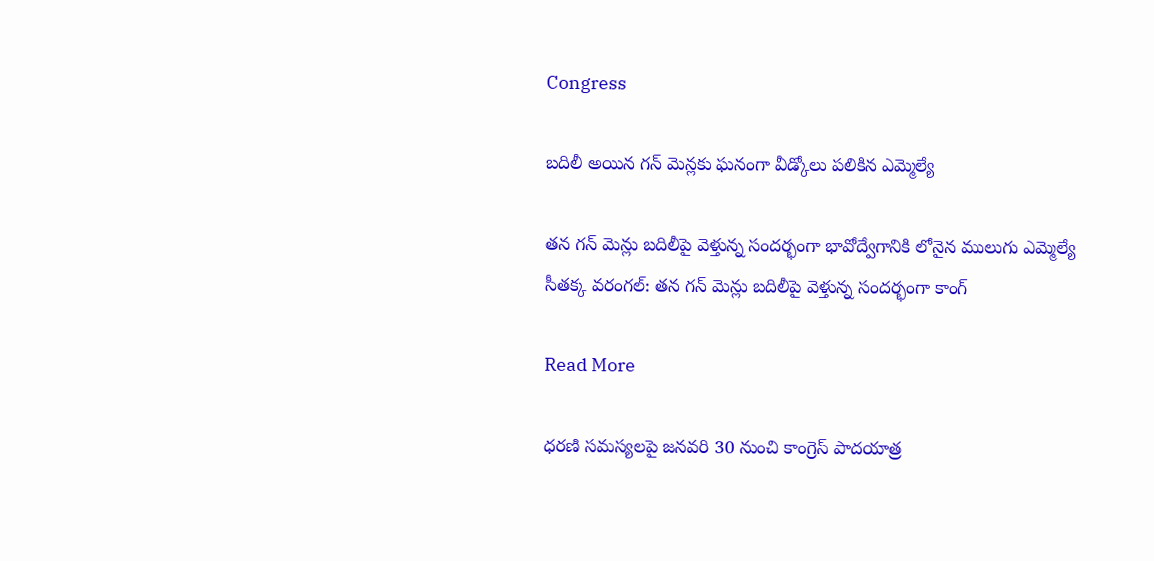Congress

బదిలీ అయిన గన్ మెన్లకు ఘనంగా వీడ్కోలు పలికిన ఎమ్మెల్యే

తన గన్ మెన్లు బదిలీపై వెళ్తున్న సందర్భంగా భావోద్వేగానికి లోనైన ములుగు ఎమ్మెల్యే సీతక్క వరంగల్: తన గన్ మెన్లు బదిలీపై వెళ్తున్న సందర్భంగా కాంగ్

Read More

ధరణి సమస్యలపై జనవరి 30 నుంచి కాంగ్రెస్ పాదయాత్ర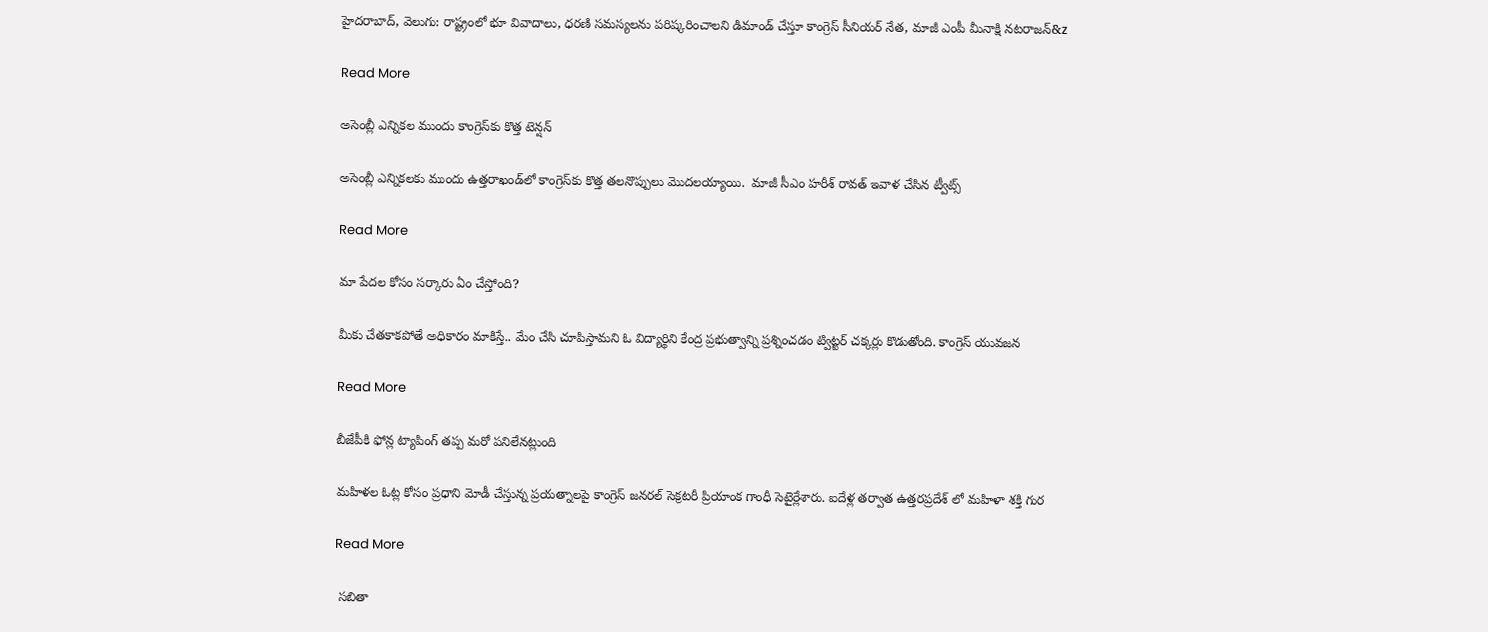హైదరాబాద్, వెలుగు: రాష్ట్రంలో భూ వివాదాలు, ధరణి సమస్యలను పరిష్కరించాలని డిమాండ్ చేస్తూ కాంగ్రెస్ సీనియర్ నేత, మాజీ ఎంపీ మీనాక్షి నటరాజన్‌‌&z

Read More

అసెంబ్లీ ఎన్నికల ముందు కాంగ్రెస్‌కు కొత్త టెన్షన్

అసెంబ్లీ ఎన్నికలకు ముందు ఉత్తరాఖండ్‌లో కాంగ్రెస్‌కు కొత్త తలనొప్పులు మొదలయ్యాయి.  మాజీ సీఎం హరీశ్‌ రావత్ ఇవాళ చేసిన ట్వీట్స్‌

Read More

మా పేదల కోసం సర్కారు ఏం చేస్తోంది?

మీకు చేతకాకపోతే అధికారం మాకిస్తే.. మేం చేసి చూపిస్తామని ఓ విద్యార్థిని కేంద్ర ప్రభుత్వాన్ని ప్రశ్నించడం ట్విట్టర్ చక్కర్లు కొడుతోంది. కాంగ్రెస్ యువజన

Read More

బీజేపీకి ఫోన్ల ట్యాపింగ్ తప్ప మరో పనిలేనట్లుంది

మహిళల ఓట్ల కోసం ప్రధాని మోడీ చేస్తున్న ప్రయత్నాలపై కాంగ్రెస్ జనరల్ సెక్రటరీ ప్రియాంక గాంధీ సెటైర్లేశారు. ఐదేళ్ల తర్వాత ఉత్తరప్రదేశ్ లో మహిళా శక్తి గుర

Read More

 సబితా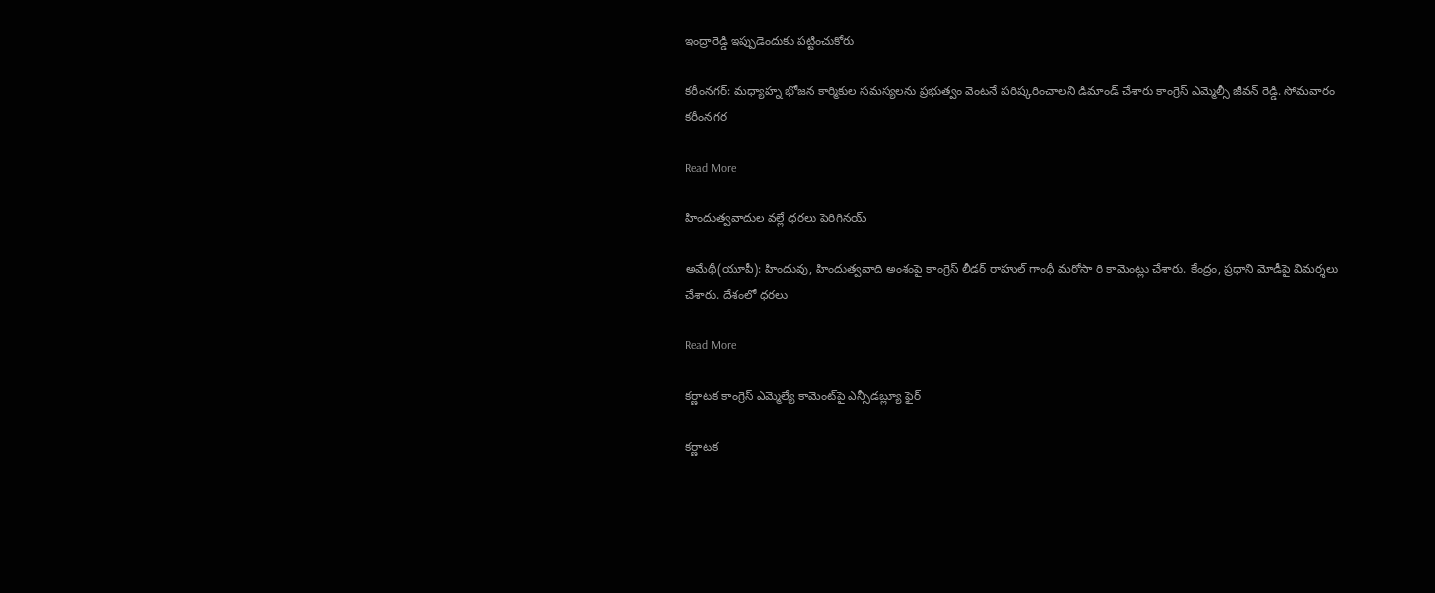ఇంద్రారెడ్డి ఇప్పుడెందుకు పట్టించుకోరు

కరీంనగర్: మధ్యాహ్న భోజన కార్మికుల సమస్యలను ప్రభుత్వం వెంటనే పరిష్కరించాలని డిమాండ్ చేశారు కాంగ్రెస్ ఎమ్మెల్సీ జీవన్ రెడ్డి. సోమవారం  కరీంనగర

Read More

హిందుత్వవాదుల వల్లే ధరలు పెరిగినయ్

అమేథీ(యూపీ): హిందువు, హిందుత్వవాది అంశంపై కాంగ్రెస్ లీడర్ రాహుల్ గాంధీ మరోసా రి కామెంట్లు చేశారు. కేంద్రం, ప్రధాని మోడీపై విమర్శలు చేశారు. దేశంలో ధరలు

Read More

కర్ణాటక కాంగ్రెస్ ఎమ్మెల్యే కామెంట్‌పై ఎన్సీడబ్ల్యూ ఫైర్

కర్ణాటక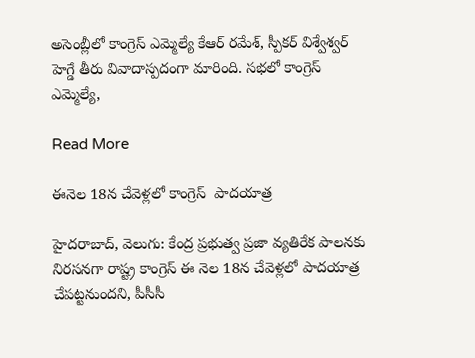అసెంబ్లీలో కాంగ్రెస్ ఎమ్మెల్యే కేఆర్ రమేశ్, స్పీకర్ విశ్వేశ్వర్‌‌ హెగ్డే తీరు వివాదాస్పదంగా మారింది. సభలో కాంగ్రెస్‌ ఎమ్మెల్యే,

Read More

ఈనెల 18న చేవెళ్లలో కాంగ్రెస్‌  పాదయాత్ర

హైదరాబాద్, వెలుగు: కేంద్ర ప్రభుత్వ ప్రజా వ్యతిరేక పాలనకు నిరసనగా రాష్ట్ర కాంగ్రెస్‌ ఈ నెల 18న చేవెళ్లలో పాదయాత్ర చేపట్టనుందని, పీసీసీ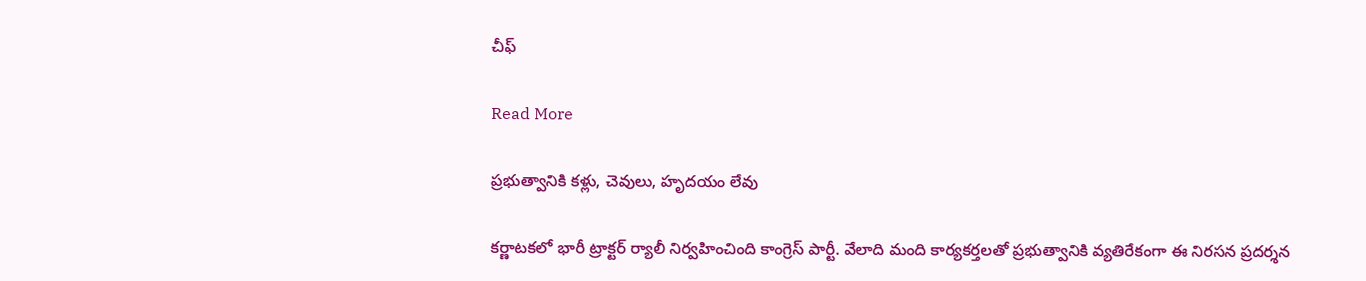చీఫ్‌

Read More

ప్రభుత్వానికి కళ్లు, చెవులు, హృదయం లేవు

కర్ణాటకలో భారీ ట్రాక్టర్‌‌ ర్యాలీ నిర్వహించింది కాంగ్రెస్ పార్టీ. వేలాది మంది కార్యకర్తలతో ప్రభుత్వానికి వ్యతిరేకంగా ఈ నిరసన ప్రదర్శన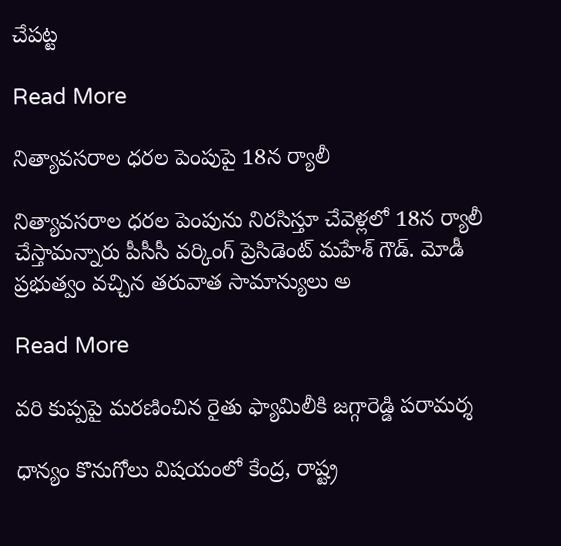చేపట్ట

Read More

నిత్యావసరాల ధరల పెంపుపై 18న ర్యాలీ

నిత్యావసరాల ధరల పెంపును నిరసిస్తూ చేవెళ్లలో 18న ర్యాలీ చేస్తామన్నారు పీసీసీ వర్కింగ్ ప్రెసిడెంట్ మహేశ్ గౌడ్. మోడీ ప్రభుత్వం వచ్చిన తరువాత సామాన్యులు అ

Read More

వరి కుప్పపై మరణించిన రైతు ఫ్యామిలీకి జగ్గారెడ్డి పరామర్శ

ధాన్యం కొనుగోలు విషయంలో కేంద్ర, రాష్ట్ర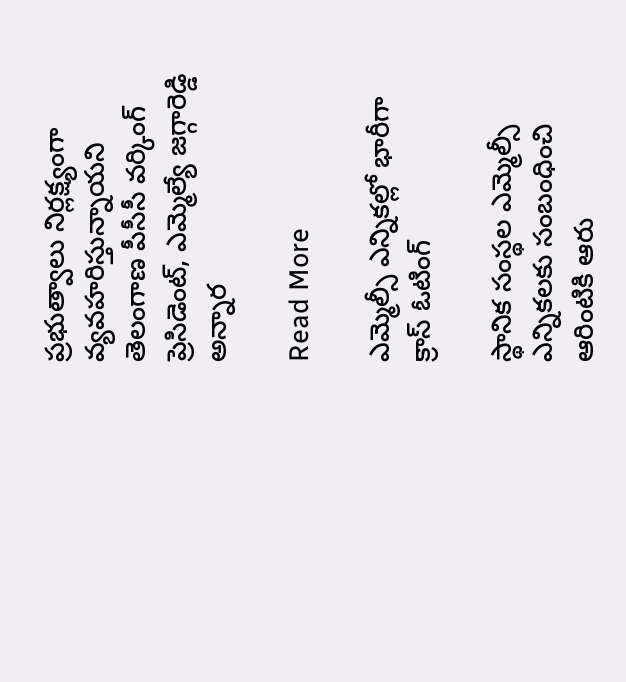ప్రభుత్వాలు నిర్లక్ష్యంగా వ్యవహరిస్తున్నాయని తెలంగాణ పీసీసీ వర్కింగ్ ప్రెసిడెంట్, ఎమ్మెల్యే జగ్గారెడ్డి అన్నార

Read More

ఎమ్మెల్సీ ఎన్నికల్లో భారీగా క్రాస్ ఓటింగ్

స్థానిక సంస్థల ఎమ్మెల్సీ ఎన్నికలకు సంబంధించి ఆరింటికి ఆరు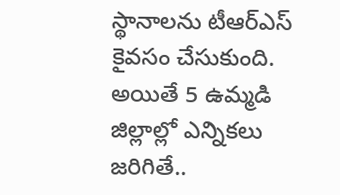స్థానాలను టీఆర్ఎస్ కైవసం చేసుకుంది. అయితే 5 ఉమ్మడి జిల్లాల్లో ఎన్నికలు జరిగితే..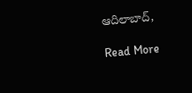ఆదిలాబాద్,

Read More